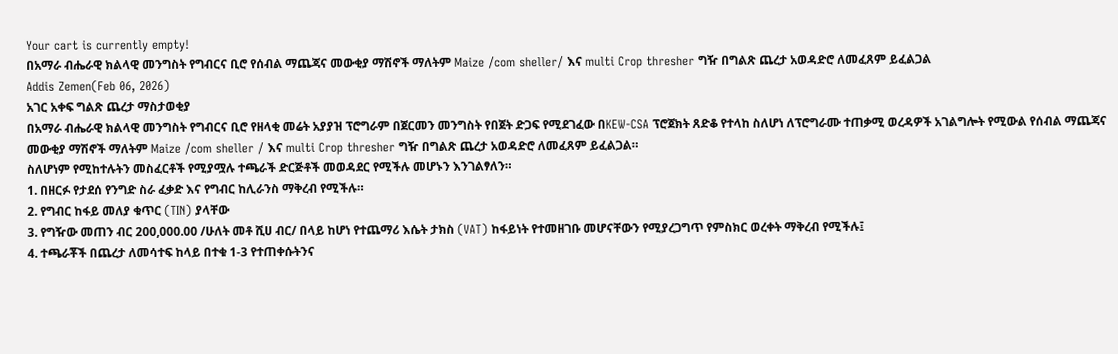Your cart is currently empty!
በአማራ ብሔራዊ ክልላዊ መንግስት የግብርና ቢሮ የሰብል ማጨጃና መውቂያ ማሽኖች ማለትም Maize /com sheller/ እና multi Crop thresher ግዥ በግልጽ ጨረታ አወዳድሮ ለመፈጸም ይፈልጋል
Addis Zemen(Feb 06, 2026)
አገር አቀፍ ግልጽ ጨረታ ማስታወቂያ
በአማራ ብሔራዊ ክልላዊ መንግስት የግብርና ቢሮ የዘላቂ መሬት አያያዝ ፕሮግራም በጀርመን መንግስት የበጀት ድጋፍ የሚደገፈው በKEW-CSA ፕሮጀክት ጸድቆ የተላከ ስለሆነ ለፕሮግራሙ ተጠቃሚ ወረዳዎች አገልግሎት የሚውል የሰብል ማጨጃና መውቂያ ማሽኖች ማለትም Maize /com sheller / እና multi Crop thresher ግዥ በግልጽ ጨረታ አወዳድሮ ለመፈጸም ይፈልጋል።
ስለሆነም የሚከተሉትን መስፈርቶች የሚያሟሉ ተጫራች ድርጅቶች መወዳደር የሚችሉ መሆኑን እንገልፃለን።
1. በዘርፉ የታደሰ የንግድ ስራ ፈቃድ እና የግብር ከሊራንስ ማቅረብ የሚችሉ።
2. የግብር ከፋይ መለያ ቁጥር (TIN) ያላቸው
3. የግዥው መጠን ብር 200,000.00 /ሁለት መቶ ሺሀ ብር/ በላይ ከሆነ የተጨማሪ እሴት ታክስ (VAT) ከፋይነት የተመዘገቡ መሆናቸውን የሚያረጋግጥ የምስክር ወረቀት ማቅረብ የሚችሉ፤
4. ተጫራቾች በጨረታ ለመሳተፍ ከላይ በተቁ 1-3 የተጠቀሱትንና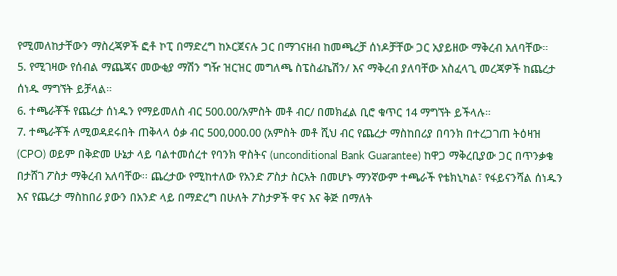የሚመለከታቸውን ማስረጃዎች ፎቶ ኮፒ በማድረግ ከኦርጀናሉ ጋር በማገናዘብ ከመጫረቻ ሰነዶቻቸው ጋር አያይዘው ማቅረብ አለባቸው።
5. የሚገዛው የሰብል ማጨጃና መውቂያ ማሽን ግዥ ዝርዝር መግለጫ ስፔስፊኬሽን/ እና ማቅረብ ያለባቸው አስፈላጊ መረጃዎች ከጨረታ ሰነዱ ማግኘት ይቻላል።
6. ተጫራቾች የጨረታ ሰነዱን የማይመለስ ብር 500.00/አምስት መቶ ብር/ በመክፈል ቢሮ ቁጥር 14 ማግኘት ይችላሉ።
7. ተጫራቾች ለሚወዳደሩበት ጠቅላላ ዕቃ ብር 500,000.00 (አምስት መቶ ሺህ ብር የጨረታ ማስከበሪያ በባንክ በተረጋገጠ ትዕዛዝ (CPO) ወይም በቅድመ ሁኔታ ላይ ባልተመሰረተ የባንክ ዋስትና (unconditional Bank Guarantee) ከዋጋ ማቅረቢያው ጋር በጥንቃቄ በታሸገ ፖስታ ማቅረብ አለባቸው፡፡ ጨረታው የሚከተለው የአንድ ፖስታ ስርአት በመሆኑ ማንኛውም ተጫራች የቴክኒካል፣ የፋይናንሻል ሰነዱን እና የጨረታ ማስከበሪ ያውን በአንድ ላይ በማድረግ በሁለት ፖስታዎች ዋና እና ቅጅ በማለት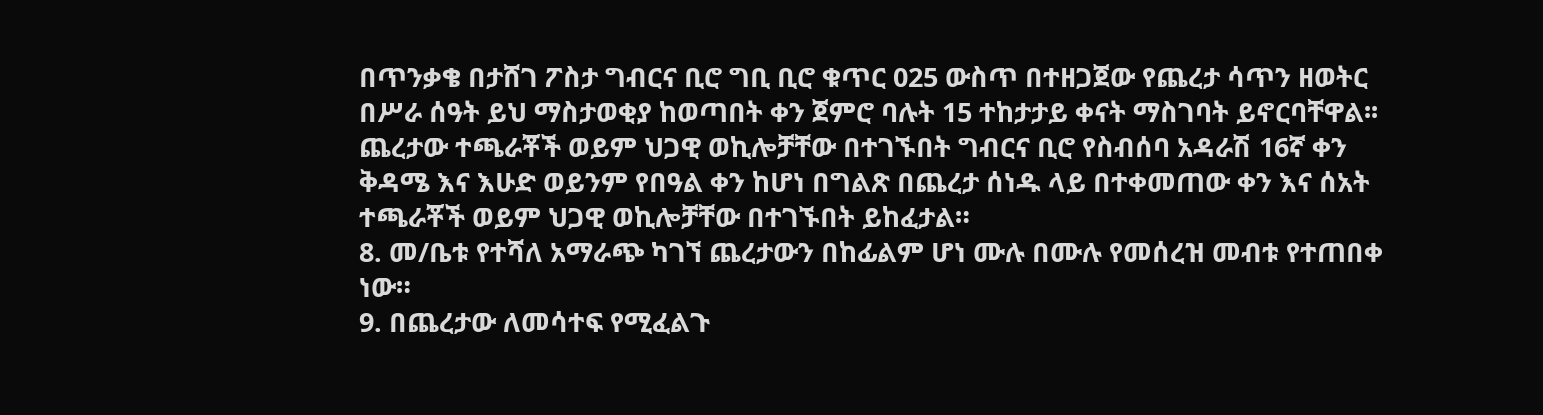በጥንቃቄ በታሸገ ፖስታ ግብርና ቢሮ ግቢ ቢሮ ቁጥር 025 ውስጥ በተዘጋጀው የጨረታ ሳጥን ዘወትር በሥራ ሰዓት ይህ ማስታወቂያ ከወጣበት ቀን ጀምሮ ባሉት 15 ተከታታይ ቀናት ማስገባት ይኖርባቸዋል፡፡ ጨረታው ተጫራቾች ወይም ህጋዊ ወኪሎቻቸው በተገኙበት ግብርና ቢሮ የስብሰባ አዳራሽ 16ኛ ቀን ቅዳሜ እና እሁድ ወይንም የበዓል ቀን ከሆነ በግልጽ በጨረታ ሰነዱ ላይ በተቀመጠው ቀን እና ሰአት ተጫራቾች ወይም ህጋዊ ወኪሎቻቸው በተገኙበት ይከፈታል።
8. መ/ቤቱ የተሻለ አማራጭ ካገኘ ጨረታውን በከፊልም ሆነ ሙሉ በሙሉ የመሰረዝ መብቱ የተጠበቀ ነው።
9. በጨረታው ለመሳተፍ የሚፈልጉ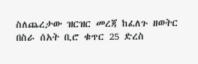ስለጨረታው ዝርዝር መረጃ ከፈለጉ ዘወትር በስራ ሰአት ቢሮ ቁጥር 25 ድረስ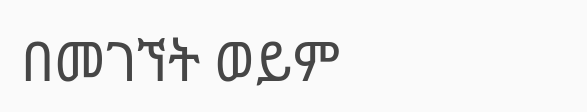በመገኘት ወይም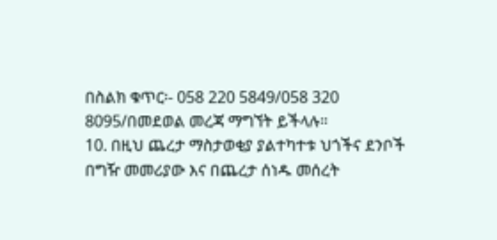በስልክ ቁጥር፡- 058 220 5849/058 320 8095/በመደወል መረጃ ማግኘት ይችላሉ።
10. በዚህ ጨረታ ማስታወቂያ ያልተካተቱ ህጎችና ደንቦች በግዥ መመሪያው እና በጨረታ ሰነዱ መሰረት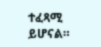ተፈጻሚ ይሆናል።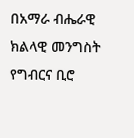በአማራ ብሔራዊ ክልላዊ መንግስት
የግብርና ቢሮ